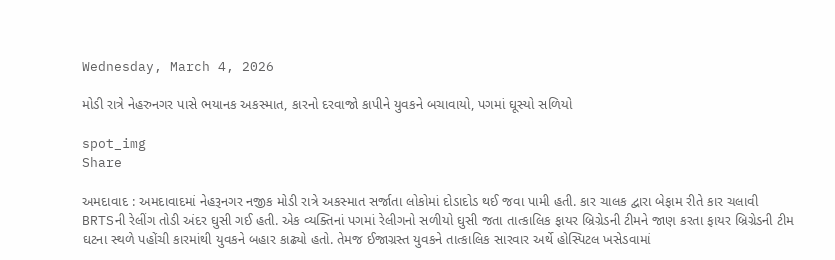Wednesday, March 4, 2026

મોડી રાત્રે નેહરુનગર પાસે ભયાનક અકસ્માત, કારનો દરવાજો કાપીને યુવકને બચાવાયો, પગમાં ઘૂસ્યો સળિયો

spot_img
Share

અમદાવાદ : અમદાવાદમાં નેહરૂનગર નજીક મોડી રાત્રે અકસ્માત સર્જાતા લોકોમાં દોડાદોડ થઈ જવા પામી હતી. કાર ચાલક દ્વારા બેફામ રીતે કાર ચલાવી BRTSની રેલીંગ તોડી અંદર ઘુસી ગઈ હતી. એક વ્યક્તિનાં પગમાં રેલીગનો સળીયો ઘુસી જતા તાત્કાલિક ફાયર બ્રિગ્રેડની ટીમને જાણ કરતા ફાયર બ્રિગ્રેડની ટીમ ઘટના સ્થળે પહોંચી કારમાંથી યુવકને બહાર કાઢ્યો હતો. તેમજ ઈજાગ્રસ્ત યુવકને તાત્કાલિક સારવાર અર્થે હોસ્પિટલ ખસેડવામાં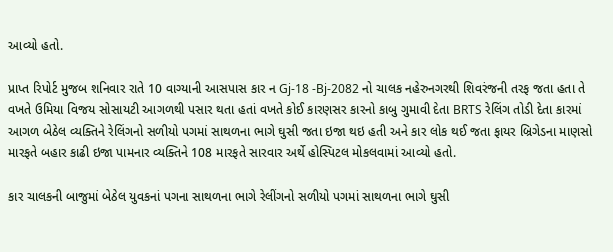આવ્યો હતો.

પ્રાપ્ત રિપોર્ટ મુજબ શનિવાર રાતે 10 વાગ્યાની આસપાસ કાર ન Gj-18 -Bj-2082 નો ચાલક નહેરુનગરથી શિવરંજની તરફ જતા હતા તે વખતે ઉમિયા વિજય સોસાયટી આગળથી પસાર થતા હતાં વખતે કોઈ કારણસર કારનો કાબુ ગુમાવી દેતા BRTS રેલિંગ તોડી દેતા કારમાં આગળ બેઠેલ વ્યક્તિને રેલિંગનો સળીયો પગમાં સાથળના ભાગે ઘુસી જતા ઇજા થઇ હતી અને કાર લોક થઈ જતા ફાયર બ્રિગેડના માણસો મારફતે બહાર કાઢી ઇજા પામનાર વ્યક્તિને 108 મારફતે સારવાર અર્થે હોસ્પિટલ મોકલવામાં આવ્યો હતો.

કાર ચાલકની બાજુમાં બેઠેલ યુવકનાં પગના સાથળના ભાગે રેલીંગનો સળીયો પગમાં સાથળના ભાગે ઘુસી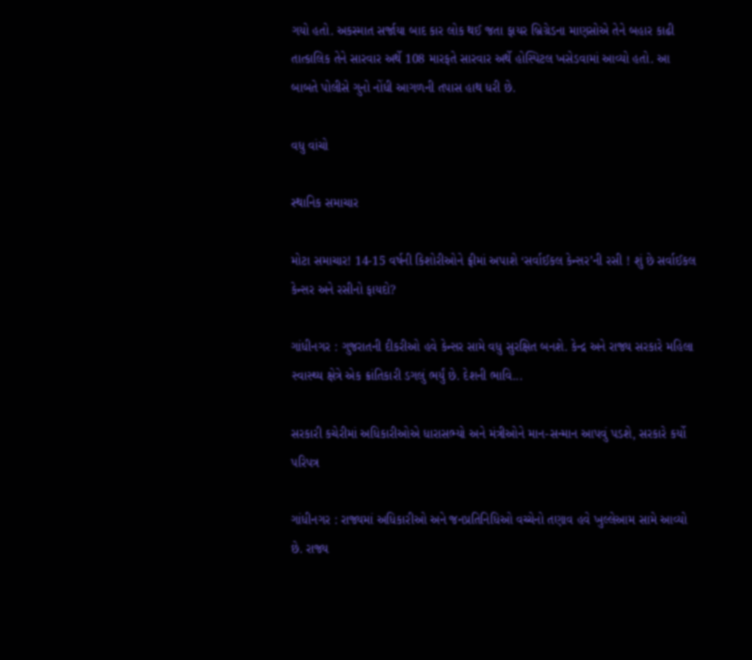ગયો હતો. અકસ્માત સર્જાયા બાદ કાર લોક થઈ જતા ફાયર બ્રિગ્રેડના માણસોએ તેને બહાર કાઢી તાત્કાલિક તેને સારવાર અર્થે 108 મારફતે સારવાર અર્થે હોસ્પિટલ ખસેડવામાં આવ્યો હતો. આ બાબતે પોલીસે ગુનો નોંધી આગળની તપાસ હાથ ધરી છે.

વધુ વાંચો

સ્થાનિક સમાચાર

મોટા સમાચાર! 14-15 વર્ષની કિશોરીઓને ફ્રીમાં અપાશે ‘સર્વાઈકલ કેન્સર’ની રસી ! શું છે સર્વાઈકલ કેન્સર અને રસીનો ફાયદો?

ગાંધીનગર : ગુજરાતની દીકરીઓ હવે કેન્સર સામે વધુ સુરક્ષિત બનશે. કેન્દ્ર અને રાજ્ય સરકારે મહિલા સ્વાસ્થ્ય ક્ષેત્રે એક ક્રાંતિકારી ડગલું ભર્યું છે. દેશની ભાવિ...

સરકારી કચેરીમાં અધિકારીઓએ ધારાસભ્યો અને મંત્રીઓને માન-સન્માન આપવું પડશે, સરકારે કર્યો પરિપત્ર

ગાંધીનગર : રાજ્યમાં અધિકારીઓ અને જનપ્રતિનિધિઓ વચ્ચેનો તણાવ હવે ખુલ્લેઆમ સામે આવ્યો છે. રાજ્ય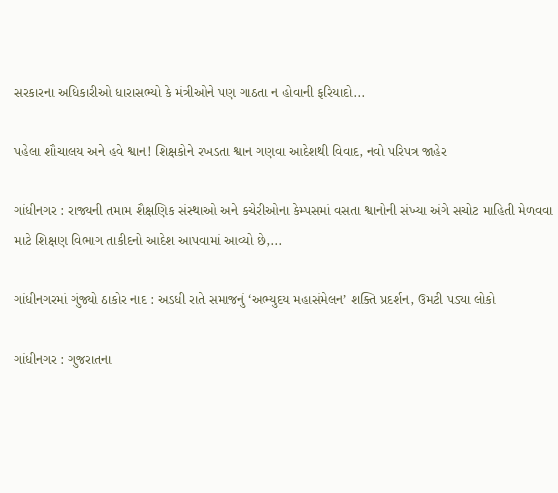સરકારના અધિકારીઓ ધારાસભ્યો કે મંત્રીઓને પણ ગાઠતા ન હોવાની ફરિયાદો...

પહેલા શૌચાલય અને હવે શ્વાન! શિક્ષકોને રખડતા શ્વાન ગણવા આદેશથી વિવાદ, નવો પરિપત્ર જાહેર

ગાંધીનગર : રાજ્યની તમામ શૈક્ષણિક સંસ્થાઓ અને કચેરીઓના કેમ્પસમાં વસતા શ્વાનોની સંખ્યા અંગે સચોટ માહિતી મેળવવા માટે શિક્ષણ વિભાગ તાકીદનો આદેશ આપવામાં આવ્યો છે,...

ગાંધીનગરમાં ગુંજ્યો ઠાકોર નાદ : અડધી રાતે સમાજનું ‘અભ્યુદય મહાસંમેલન’ શક્તિ પ્રદર્શન, ઉમટી પડ્યા લોકો

ગાંધીનગર : ગુજરાતના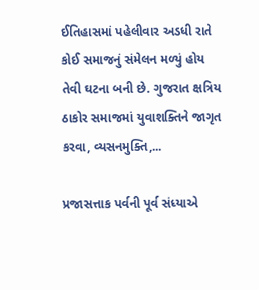ઈતિહાસમાં પહેલીવાર અડધી રાતે કોઈ સમાજનું સંમેલન મળ્યું હોય તેવી ઘટના બની છે. ગુજરાત ક્ષત્રિય ઠાકોર સમાજમાં યુવાશક્તિને જાગૃત કરવા, વ્યસનમુક્તિ,...

પ્રજાસત્તાક પર્વની પૂર્વ સંધ્યાએ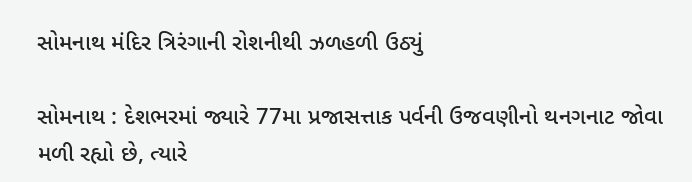સોમનાથ મંદિર ત્રિરંગાની રોશનીથી ઝળહળી ઉઠ્યું

સોમનાથ : દેશભરમાં જ્યારે 77મા પ્રજાસત્તાક પર્વની ઉજવણીનો થનગનાટ જોવા મળી રહ્યો છે, ત્યારે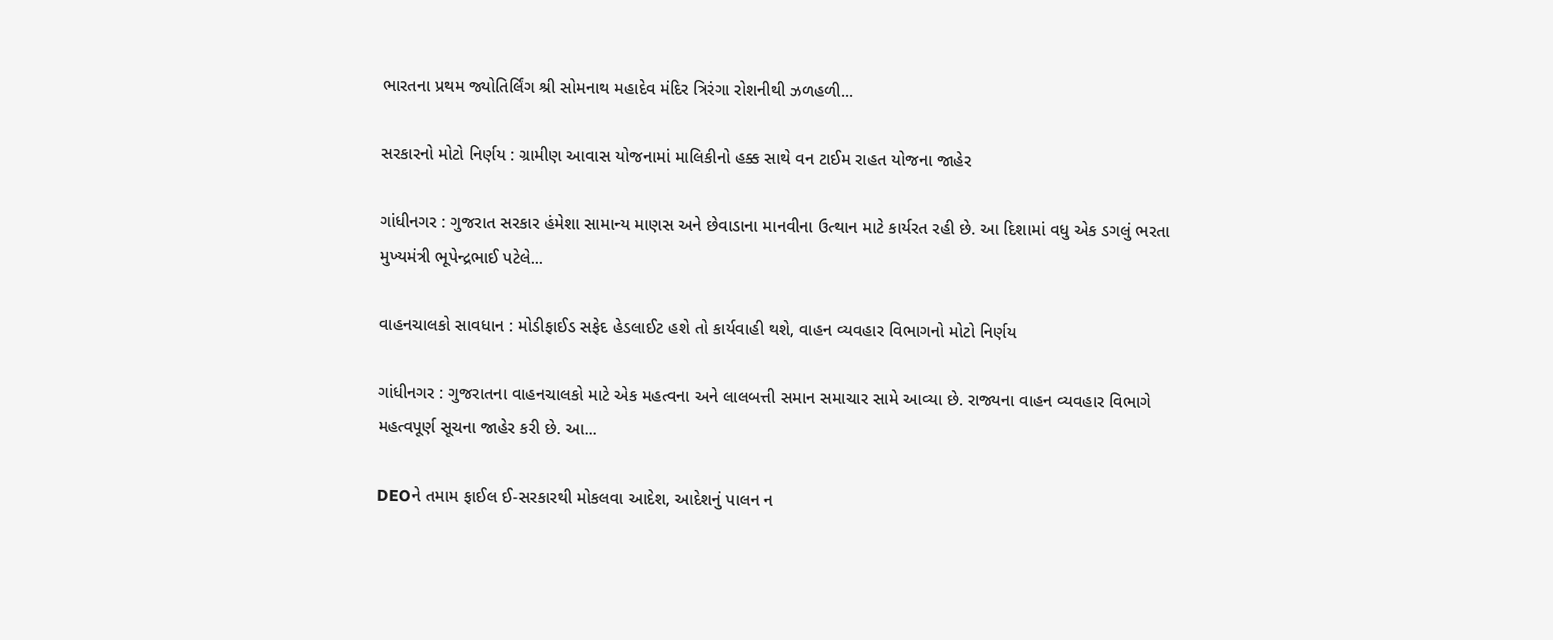ભારતના પ્રથમ જ્યોતિર્લિંગ શ્રી સોમનાથ મહાદેવ મંદિર ત્રિરંગા રોશનીથી ઝળહળી...

સરકારનો મોટો નિર્ણય : ગ્રામીણ આવાસ યોજનામાં માલિકીનો હક્ક સાથે વન ટાઈમ રાહત યોજના જાહેર

ગાંધીનગર : ગુજરાત સરકાર હંમેશા સામાન્ય માણસ અને છેવાડાના માનવીના ઉત્થાન માટે કાર્યરત રહી છે. આ દિશામાં વધુ એક ડગલું ભરતા મુખ્યમંત્રી ભૂપેન્દ્રભાઈ પટેલે...

વાહનચાલકો સાવધાન : મોડીફાઈડ સફેદ હેડલાઈટ હશે તો કાર્યવાહી થશે, વાહન વ્યવહાર વિભાગનો મોટો નિર્ણય

ગાંધીનગર : ગુજરાતના વાહનચાલકો માટે એક મહત્વના અને લાલબત્તી સમાન સમાચાર સામે આવ્યા છે. રાજ્યના વાહન વ્યવહાર વિભાગે મહત્વપૂર્ણ સૂચના જાહેર કરી છે. આ...

DEOને તમામ ફાઈલ ઈ-સરકારથી મોકલવા આદેશ, આદેશનું પાલન ન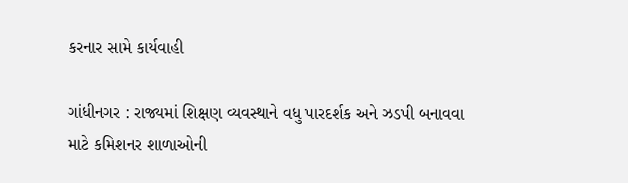કરનાર સામે કાર્યવાહી

ગાંધીનગર : રાજ્યમાં શિક્ષણ વ્યવસ્થાને વધુ પારદર્શક અને ઝડપી બનાવવા માટે કમિશનર શાળાઓની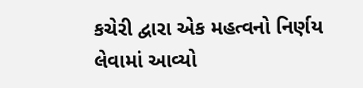કચેરી દ્વારા એક મહત્વનો નિર્ણય લેવામાં આવ્યો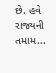છે. હવે રાજ્યની તમામ...